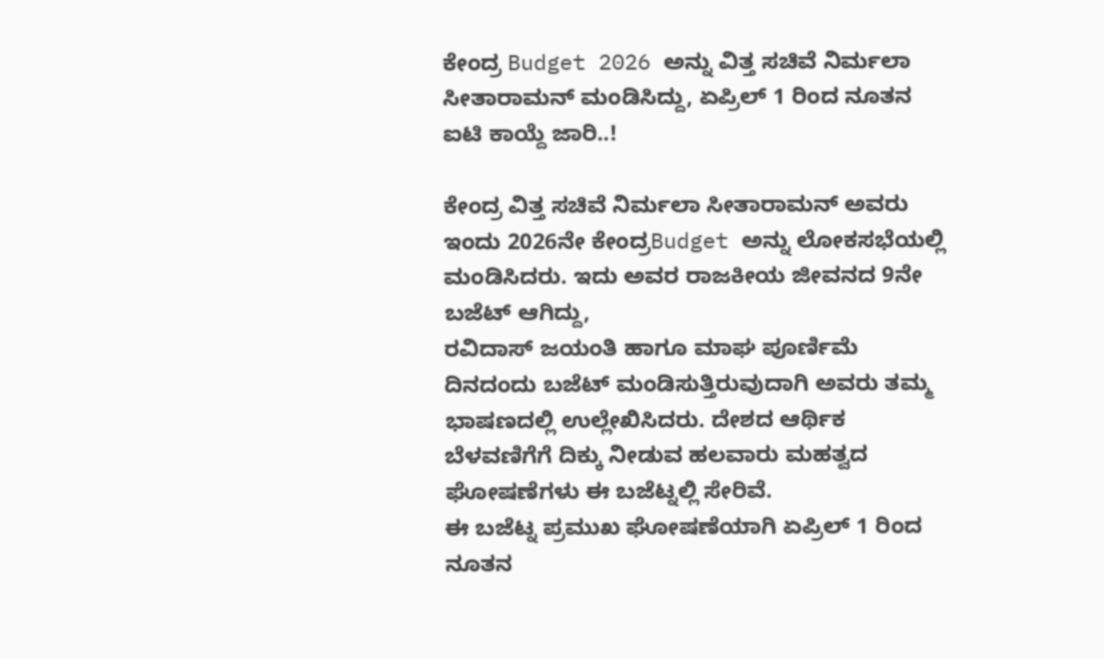ಕೇಂದ್ರ Budget 2026 ಅನ್ನು ವಿತ್ತ ಸಚಿವೆ ನಿರ್ಮಲಾ ಸೀತಾರಾಮನ್ ಮಂಡಿಸಿದ್ದು, ಏಪ್ರಿಲ್ 1 ರಿಂದ ನೂತನ ಐಟಿ ಕಾಯ್ದೆ ಜಾರಿ..!

ಕೇಂದ್ರ ವಿತ್ತ ಸಚಿವೆ ನಿರ್ಮಲಾ ಸೀತಾರಾಮನ್ ಅವರು ಇಂದು 2026ನೇ ಕೇಂದ್ರBudget ಅನ್ನು ಲೋಕಸಭೆಯಲ್ಲಿ ಮಂಡಿಸಿದರು. ಇದು ಅವರ ರಾಜಕೀಯ ಜೀವನದ 9ನೇ ಬಜೆಟ್ ಆಗಿದ್ದು,
ರವಿದಾಸ್ ಜಯಂತಿ ಹಾಗೂ ಮಾಘ ಪೂರ್ಣಿಮೆ ದಿನದಂದು ಬಜೆಟ್ ಮಂಡಿಸುತ್ತಿರುವುದಾಗಿ ಅವರು ತಮ್ಮ ಭಾಷಣದಲ್ಲಿ ಉಲ್ಲೇಖಿಸಿದರು. ದೇಶದ ಆರ್ಥಿಕ ಬೆಳವಣಿಗೆಗೆ ದಿಕ್ಕು ನೀಡುವ ಹಲವಾರು ಮಹತ್ವದ ಘೋಷಣೆಗಳು ಈ ಬಜೆಟ್ನಲ್ಲಿ ಸೇರಿವೆ.
ಈ ಬಜೆಟ್ನ ಪ್ರಮುಖ ಘೋಷಣೆಯಾಗಿ ಏಪ್ರಿಲ್ 1 ರಿಂದ ನೂತನ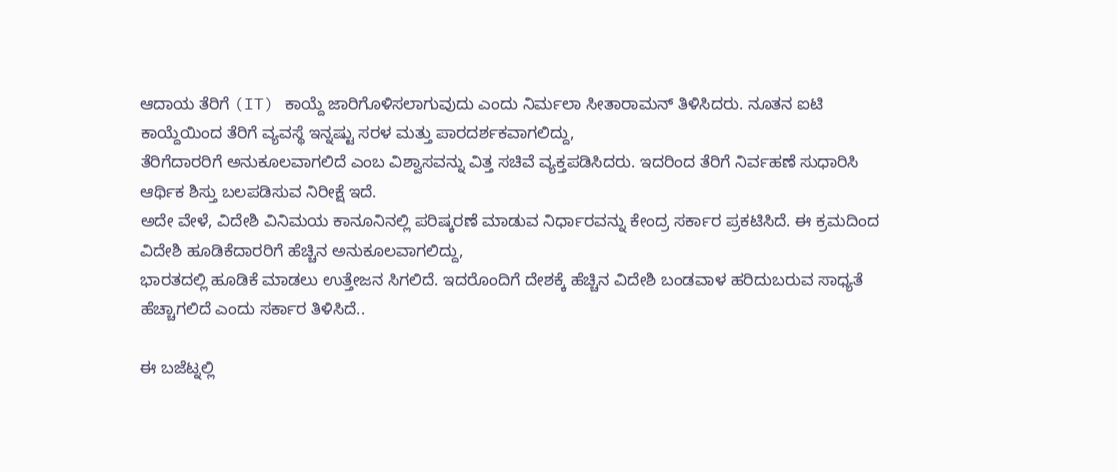ಆದಾಯ ತೆರಿಗೆ (IT) ಕಾಯ್ದೆ ಜಾರಿಗೊಳಿಸಲಾಗುವುದು ಎಂದು ನಿರ್ಮಲಾ ಸೀತಾರಾಮನ್ ತಿಳಿಸಿದರು. ನೂತನ ಐಟಿ ಕಾಯ್ದೆಯಿಂದ ತೆರಿಗೆ ವ್ಯವಸ್ಥೆ ಇನ್ನಷ್ಟು ಸರಳ ಮತ್ತು ಪಾರದರ್ಶಕವಾಗಲಿದ್ದು,
ತೆರಿಗೆದಾರರಿಗೆ ಅನುಕೂಲವಾಗಲಿದೆ ಎಂಬ ವಿಶ್ವಾಸವನ್ನು ವಿತ್ತ ಸಚಿವೆ ವ್ಯಕ್ತಪಡಿಸಿದರು. ಇದರಿಂದ ತೆರಿಗೆ ನಿರ್ವಹಣೆ ಸುಧಾರಿಸಿ ಆರ್ಥಿಕ ಶಿಸ್ತು ಬಲಪಡಿಸುವ ನಿರೀಕ್ಷೆ ಇದೆ.
ಅದೇ ವೇಳೆ, ವಿದೇಶಿ ವಿನಿಮಯ ಕಾನೂನಿನಲ್ಲಿ ಪರಿಷ್ಕರಣೆ ಮಾಡುವ ನಿರ್ಧಾರವನ್ನು ಕೇಂದ್ರ ಸರ್ಕಾರ ಪ್ರಕಟಿಸಿದೆ. ಈ ಕ್ರಮದಿಂದ ವಿದೇಶಿ ಹೂಡಿಕೆದಾರರಿಗೆ ಹೆಚ್ಚಿನ ಅನುಕೂಲವಾಗಲಿದ್ದು,
ಭಾರತದಲ್ಲಿ ಹೂಡಿಕೆ ಮಾಡಲು ಉತ್ತೇಜನ ಸಿಗಲಿದೆ. ಇದರೊಂದಿಗೆ ದೇಶಕ್ಕೆ ಹೆಚ್ಚಿನ ವಿದೇಶಿ ಬಂಡವಾಳ ಹರಿದುಬರುವ ಸಾಧ್ಯತೆ ಹೆಚ್ಚಾಗಲಿದೆ ಎಂದು ಸರ್ಕಾರ ತಿಳಿಸಿದೆ..

ಈ ಬಜೆಟ್ನಲ್ಲಿ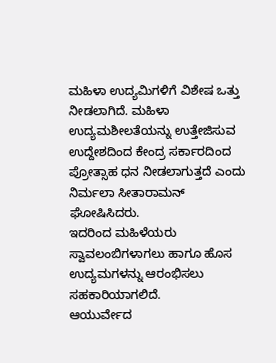ಮಹಿಳಾ ಉದ್ಯಮಿಗಳಿಗೆ ವಿಶೇಷ ಒತ್ತು ನೀಡಲಾಗಿದೆ. ಮಹಿಳಾ ಉದ್ಯಮಶೀಲತೆಯನ್ನು ಉತ್ತೇಜಿಸುವ ಉದ್ದೇಶದಿಂದ ಕೇಂದ್ರ ಸರ್ಕಾರದಿಂದ ಪ್ರೋತ್ಸಾಹ ಧನ ನೀಡಲಾಗುತ್ತದೆ ಎಂದು ನಿರ್ಮಲಾ ಸೀತಾರಾಮನ್ ಘೋಷಿಸಿದರು.
ಇದರಿಂದ ಮಹಿಳೆಯರು ಸ್ವಾವಲಂಬಿಗಳಾಗಲು ಹಾಗೂ ಹೊಸ ಉದ್ಯಮಗಳನ್ನು ಆರಂಭಿಸಲು ಸಹಕಾರಿಯಾಗಲಿದೆ.
ಆಯುರ್ವೇದ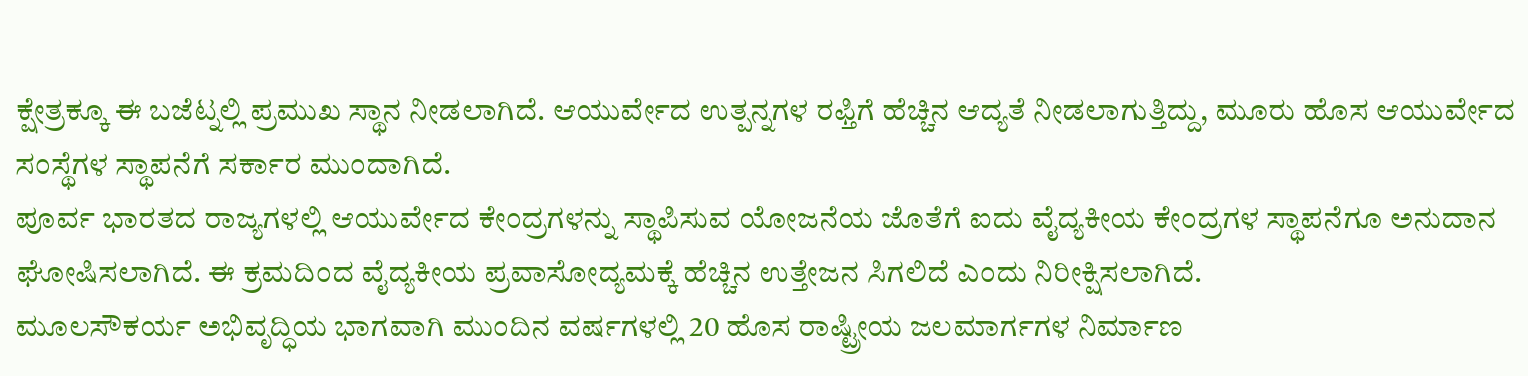ಕ್ಷೇತ್ರಕ್ಕೂ ಈ ಬಜೆಟ್ನಲ್ಲಿ ಪ್ರಮುಖ ಸ್ಥಾನ ನೀಡಲಾಗಿದೆ. ಆಯುರ್ವೇದ ಉತ್ಪನ್ನಗಳ ರಫ್ತಿಗೆ ಹೆಚ್ಚಿನ ಆದ್ಯತೆ ನೀಡಲಾಗುತ್ತಿದ್ದು, ಮೂರು ಹೊಸ ಆಯುರ್ವೇದ ಸಂಸ್ಥೆಗಳ ಸ್ಥಾಪನೆಗೆ ಸರ್ಕಾರ ಮುಂದಾಗಿದೆ.
ಪೂರ್ವ ಭಾರತದ ರಾಜ್ಯಗಳಲ್ಲಿ ಆಯುರ್ವೇದ ಕೇಂದ್ರಗಳನ್ನು ಸ್ಥಾಪಿಸುವ ಯೋಜನೆಯ ಜೊತೆಗೆ ಐದು ವೈದ್ಯಕೀಯ ಕೇಂದ್ರಗಳ ಸ್ಥಾಪನೆಗೂ ಅನುದಾನ ಘೋಷಿಸಲಾಗಿದೆ. ಈ ಕ್ರಮದಿಂದ ವೈದ್ಯಕೀಯ ಪ್ರವಾಸೋದ್ಯಮಕ್ಕೆ ಹೆಚ್ಚಿನ ಉತ್ತೇಜನ ಸಿಗಲಿದೆ ಎಂದು ನಿರೀಕ್ಷಿಸಲಾಗಿದೆ.
ಮೂಲಸೌಕರ್ಯ ಅಭಿವೃದ್ಧಿಯ ಭಾಗವಾಗಿ ಮುಂದಿನ ವರ್ಷಗಳಲ್ಲಿ 20 ಹೊಸ ರಾಷ್ಟ್ರೀಯ ಜಲಮಾರ್ಗಗಳ ನಿರ್ಮಾಣ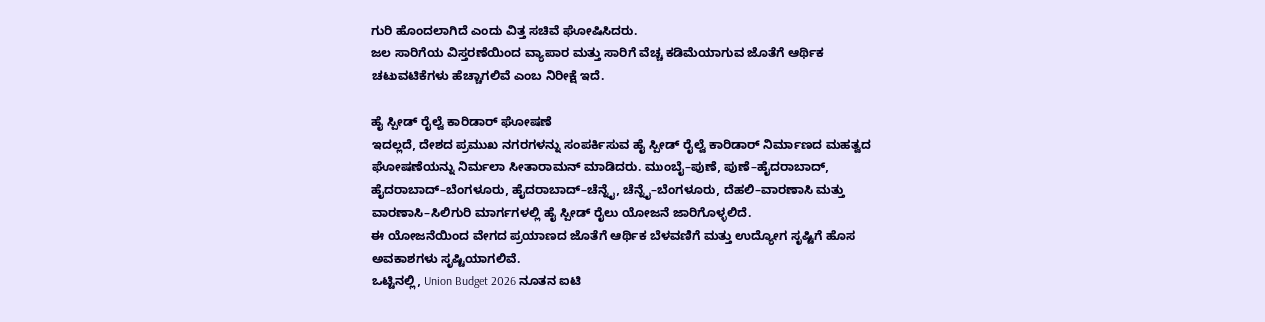ಗುರಿ ಹೊಂದಲಾಗಿದೆ ಎಂದು ವಿತ್ತ ಸಚಿವೆ ಘೋಷಿಸಿದರು.
ಜಲ ಸಾರಿಗೆಯ ವಿಸ್ತರಣೆಯಿಂದ ವ್ಯಾಪಾರ ಮತ್ತು ಸಾರಿಗೆ ವೆಚ್ಚ ಕಡಿಮೆಯಾಗುವ ಜೊತೆಗೆ ಆರ್ಥಿಕ ಚಟುವಟಿಕೆಗಳು ಹೆಚ್ಚಾಗಲಿವೆ ಎಂಬ ನಿರೀಕ್ಷೆ ಇದೆ.

ಹೈ ಸ್ಪೀಡ್ ರೈಲ್ವೆ ಕಾರಿಡಾರ್ ಘೋಷಣೆ
ಇದಲ್ಲದೆ, ದೇಶದ ಪ್ರಮುಖ ನಗರಗಳನ್ನು ಸಂಪರ್ಕಿಸುವ ಹೈ ಸ್ಪೀಡ್ ರೈಲ್ವೆ ಕಾರಿಡಾರ್ ನಿರ್ಮಾಣದ ಮಹತ್ವದ ಘೋಷಣೆಯನ್ನು ನಿರ್ಮಲಾ ಸೀತಾರಾಮನ್ ಮಾಡಿದರು. ಮುಂಬೈ–ಪುಣೆ, ಪುಣೆ–ಹೈದರಾಬಾದ್, ಹೈದರಾಬಾದ್–ಬೆಂಗಳೂರು, ಹೈದರಾಬಾದ್–ಚೆನ್ನೈ, ಚೆನ್ನೈ–ಬೆಂಗಳೂರು, ದೆಹಲಿ–ವಾರಣಾಸಿ ಮತ್ತು ವಾರಣಾಸಿ–ಸಿಲಿಗುರಿ ಮಾರ್ಗಗಳಲ್ಲಿ ಹೈ ಸ್ಪೀಡ್ ರೈಲು ಯೋಜನೆ ಜಾರಿಗೊಳ್ಳಲಿದೆ.
ಈ ಯೋಜನೆಯಿಂದ ವೇಗದ ಪ್ರಯಾಣದ ಜೊತೆಗೆ ಆರ್ಥಿಕ ಬೆಳವಣಿಗೆ ಮತ್ತು ಉದ್ಯೋಗ ಸೃಷ್ಟಿಗೆ ಹೊಸ ಅವಕಾಶಗಳು ಸೃಷ್ಟಿಯಾಗಲಿವೆ.
ಒಟ್ಟಿನಲ್ಲಿ, Union Budget 2026 ನೂತನ ಐಟಿ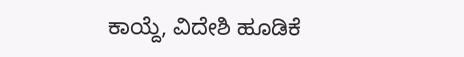ಕಾಯ್ದೆ, ವಿದೇಶಿ ಹೂಡಿಕೆ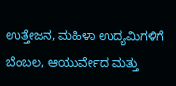ಉತ್ತೇಜನ, ಮಹಿಳಾ ಉದ್ಯಮಿಗಳಿಗೆ ಬೆಂಬಲ, ಆಯುರ್ವೇದ ಮತ್ತು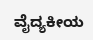ವೈದ್ಯಕೀಯ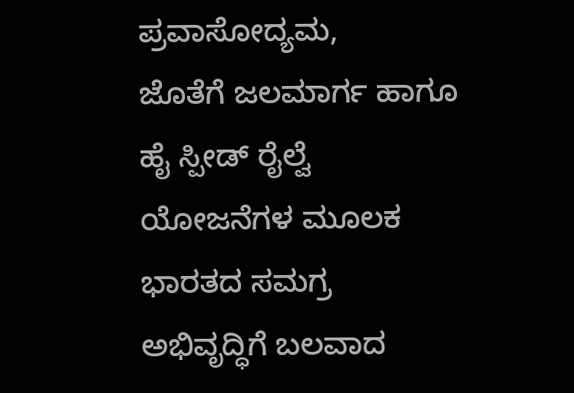ಪ್ರವಾಸೋದ್ಯಮ,
ಜೊತೆಗೆ ಜಲಮಾರ್ಗ ಹಾಗೂ ಹೈ ಸ್ಪೀಡ್ ರೈಲ್ವೆ ಯೋಜನೆಗಳ ಮೂಲಕ ಭಾರತದ ಸಮಗ್ರ ಅಭಿವೃದ್ಧಿಗೆ ಬಲವಾದ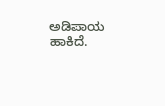ಅಡಿಪಾಯ ಹಾಕಿದೆ.